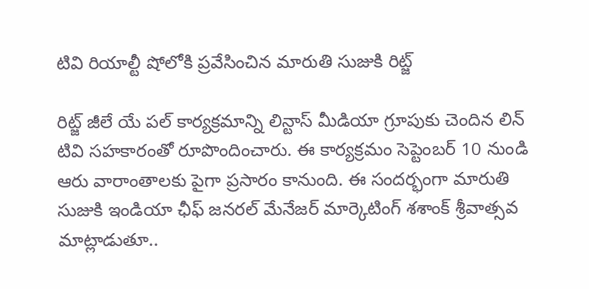టివి రియాల్టీ షోలోకి ప్రవేసించిన మారుతి సుజుకి రిట్జ్

రిట్జ్ జీలే యే పల్ కార్యక్రమాన్ని లిన్టాస్ మీడియా గ్రూపుకు చెందిన లిన్ టివి సహకారంతో రూపొందించారు. ఈ కార్యక్రమం సెప్టెంబర్ 10 నుండి ఆరు వారాంతాలకు పైగా ప్రసారం కానుంది. ఈ సందర్భంగా మారుతి సుజుకి ఇండియా ఛీఫ్ జనరల్ మేనేజర్ మార్కెటింగ్ శశాంక్ శ్రీవాత్సవ మాట్లాడుతూ..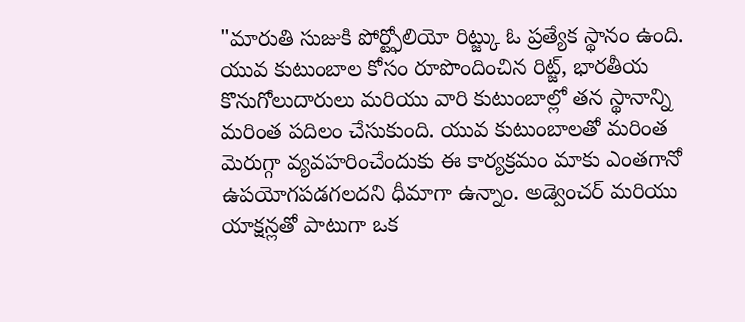"మారుతి సుజుకి పోర్ట్ఫోలియో రిట్జ్కు ఓ ప్రత్యేక స్థానం ఉంది.
యువ కుటుంబాల కోసం రూపొందించిన రిట్జ్, భారతీయ కొనుగోలుదారులు మరియు వారి కుటుంబాల్లో తన స్థానాన్ని మరింత పదిలం చేసుకుంది. యువ కుటుంబాలతో మరింత మెరుగ్గా వ్యవహరించేందుకు ఈ కార్యక్రమం మాకు ఎంతగానో ఉపయోగపడగలదని ధీమాగా ఉన్నాం. అడ్వెంచర్ మరియు యాక్షన్లతో పాటుగా ఒక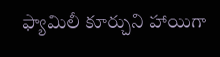ఫ్యామిలీ కూర్చుని హాయిగా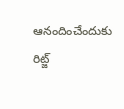ఆనందించేందుకు రిట్జ్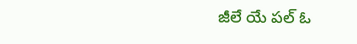జీలే యే పల్ ఓ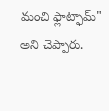మంచి ఫ్లాట్ఫామ్" అని చెప్పారు.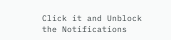Click it and Unblock the Notifications